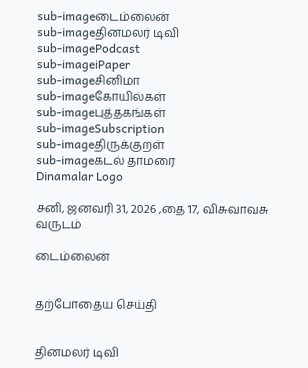sub-imageடைம்லைன்
sub-imageதினமலர் டிவி
sub-imagePodcast
sub-imageiPaper
sub-imageசினிமா
sub-imageகோயில்கள்
sub-imageபுத்தகங்கள்
sub-imageSubscription
sub-imageதிருக்குறள்
sub-imageகடல் தாமரை
Dinamalar Logo

சனி, ஜனவரி 31, 2026 ,தை 17, விசுவாவசு வருடம்

டைம்லைன்


தற்போதைய செய்தி


தினமலர் டிவி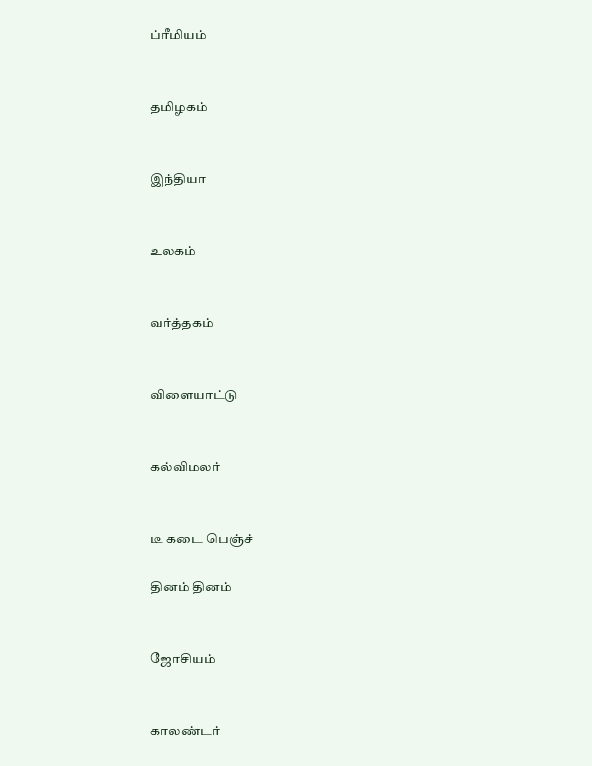ப்ரீமியம்


தமிழகம்


இந்தியா


உலகம்


வர்த்தகம்


விளையாட்டு


கல்விமலர்


டீ கடை பெஞ்ச்

தினம் தினம்


ஜோசியம்


காலண்டர்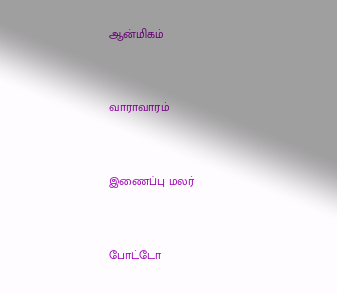ஆன்மிகம்


வாராவாரம்


இணைப்பு மலர்


போட்டோ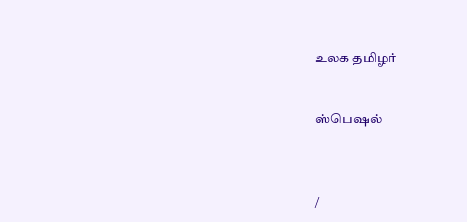உலக தமிழர்


ஸ்பெஷல்



/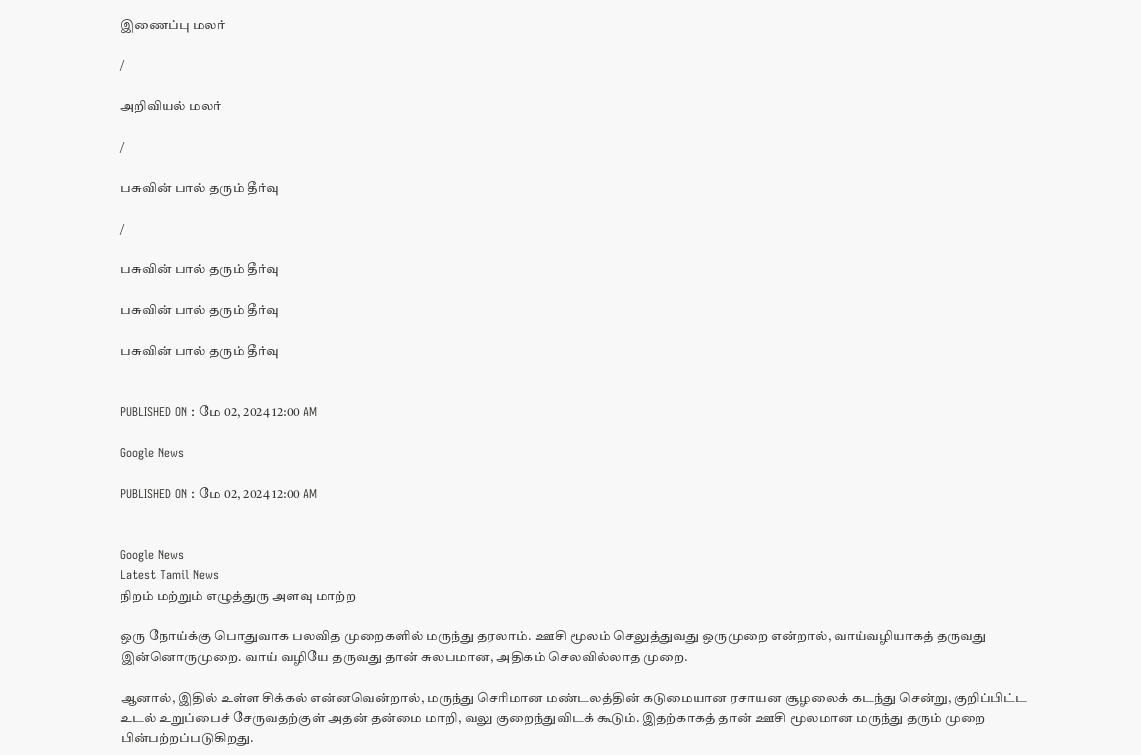இணைப்பு மலர்

/

அறிவியல் மலர்

/

பசுவின் பால் தரும் தீர்வு

/

பசுவின் பால் தரும் தீர்வு

பசுவின் பால் தரும் தீர்வு

பசுவின் பால் தரும் தீர்வு


PUBLISHED ON : மே 02, 2024 12:00 AM

Google News

PUBLISHED ON : மே 02, 2024 12:00 AM


Google News
Latest Tamil News
நிறம் மற்றும் எழுத்துரு அளவு மாற்ற

ஒரு நோய்க்கு பொதுவாக பலவித முறைகளில் மருந்து தரலாம். ஊசி மூலம் செலுத்துவது ஒருமுறை என்றால், வாய்வழியாகத் தருவது இன்னொருமுறை. வாய் வழியே தருவது தான் சுலபமான, அதிகம் செலவில்லாத முறை.

ஆனால், இதில் உள்ள சிக்கல் என்னவென்றால், மருந்து செரிமான மண்டலத்தின் கடுமையான ரசாயன சூழலைக் கடந்து சென்று, குறிப்பிட்ட உடல் உறுப்பைச் சேருவதற்குள் அதன் தன்மை மாறி, வலு குறைந்துவிடக் கூடும். இதற்காகத் தான் ஊசி மூலமான மருந்து தரும் முறை பின்பற்றப்படுகிறது.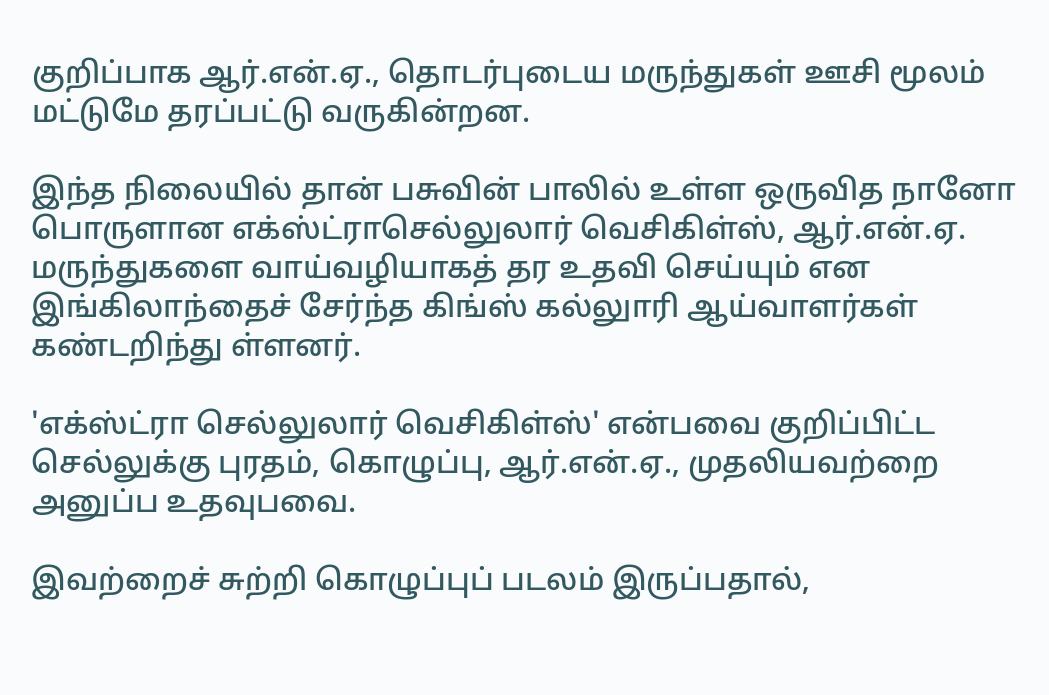குறிப்பாக ஆர்.என்.ஏ., தொடர்புடைய மருந்துகள் ஊசி மூலம் மட்டுமே தரப்பட்டு வருகின்றன.

இந்த நிலையில் தான் பசுவின் பாலில் உள்ள ஒருவித நானோ பொருளான எக்ஸ்ட்ராசெல்லுலார் வெசிகிள்ஸ், ஆர்.என்.ஏ. மருந்துகளை வாய்வழியாகத் தர உதவி செய்யும் என இங்கிலாந்தைச் சேர்ந்த கிங்ஸ் கல்லுாரி ஆய்வாளர்கள் கண்டறிந்து ள்ளனர்.

'எக்ஸ்ட்ரா செல்லுலார் வெசிகிள்ஸ்' என்பவை குறிப்பிட்ட செல்லுக்கு புரதம், கொழுப்பு, ஆர்.என்.ஏ., முதலியவற்றை அனுப்ப உதவுபவை.

இவற்றைச் சுற்றி கொழுப்புப் படலம் இருப்பதால்,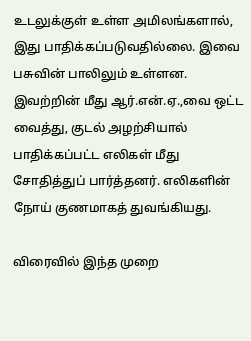உடலுக்குள் உள்ள அமிலங்களால், இது பாதிக்கப்படுவதில்லை. இவை பசுவின் பாலிலும் உள்ளன. இவற்றின் மீது ஆர்.என்.ஏ.,வை ஒட்ட வைத்து, குடல் அழற்சியால் பாதிக்கப்பட்ட எலிகள் மீது சோதித்துப் பார்த்தனர். எலிகளின் நோய் குணமாகத் துவங்கியது.

விரைவில் இந்த முறை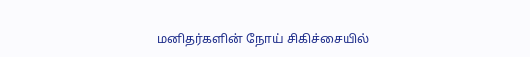மனிதர்களின் நோய் சிகிச்சையில்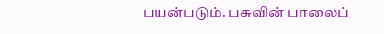பயன்படும். பசுவின் பாலைப்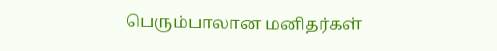பெரும்பாலான மனிதர்கள்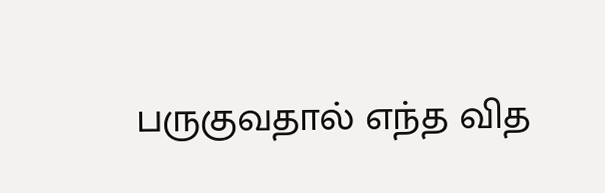பருகுவதால் எந்த வித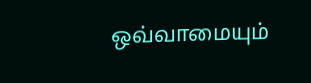ஒவ்வாமையும்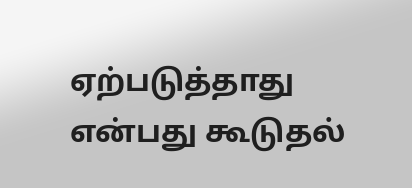ஏற்படுத்தாது என்பது கூடுதல்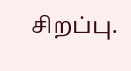சிறப்பு.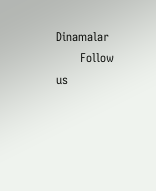Dinamalar
      Follow us